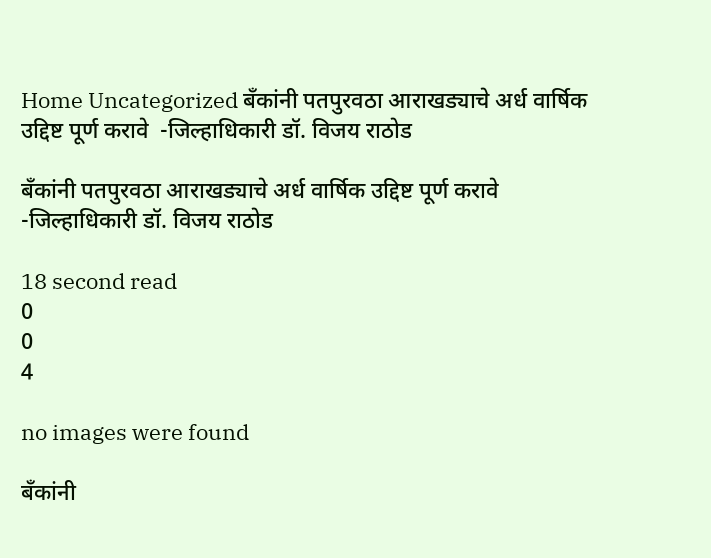Home Uncategorized बँकांनी पतपुरवठा आराखड्याचे अर्ध वार्षिक उद्दिष्ट पूर्ण करावे  -जिल्हाधिकारी डॉ. विजय राठोड

बँकांनी पतपुरवठा आराखड्याचे अर्ध वार्षिक उद्दिष्ट पूर्ण करावे  -जिल्हाधिकारी डॉ. विजय राठोड

18 second read
0
0
4

no images were found

बँकांनी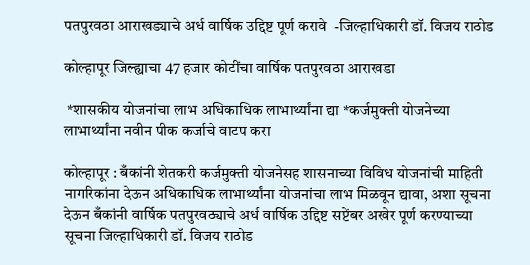पतपुरवठा आराखड्याचे अर्ध वार्षिक उद्दिष्ट पूर्ण करावे  -जिल्हाधिकारी डॉ. विजय राठोड

कोल्हापूर जिल्ह्याचा 47 हजार कोटींचा वार्षिक पतपुरवठा आराखडा

 *शासकीय योजनांचा लाभ अधिकाधिक लाभार्थ्यांना द्या *कर्जमुक्ती योजनेच्या लाभार्थ्यांना नवीन पीक कर्जाचे वाटप करा

कोल्हापूर : बँकांनी शेतकरी कर्जमुक्ती योजनेसह शासनाच्या विविध योजनांची माहिती नागरिकांना देऊन अधिकाधिक लाभार्थ्यांना योजनांचा लाभ मिळवून द्यावा, अशा सूचना देऊन बँकांनी वार्षिक पतपुरवठ्याचे अर्ध वार्षिक उद्दिष्ट सप्टेंबर अखेर पूर्ण करण्याच्या सूचना जिल्हाधिकारी डॉ. विजय राठोड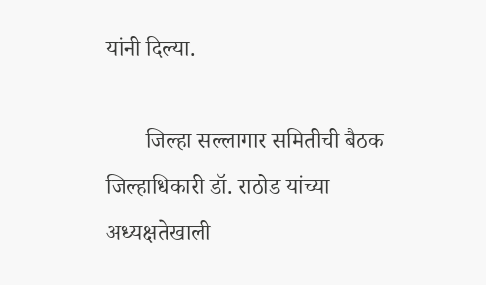यांनी दिल्या.

       जिल्हा सल्लागार समितीची बैठक जिल्हाधिकारी डॉ. राठोड यांच्या अध्यक्षतेखाली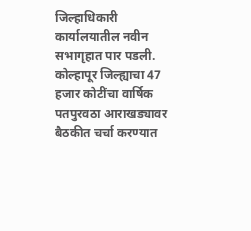जिल्हाधिकारी कार्यालयातील नवीन सभागृहात पार पडली.  कोल्हापूर जिल्ह्याचा 47 हजार कोटींचा वार्षिक पतपुरवठा आराखड्यावर बैठकीत चर्चा करण्यात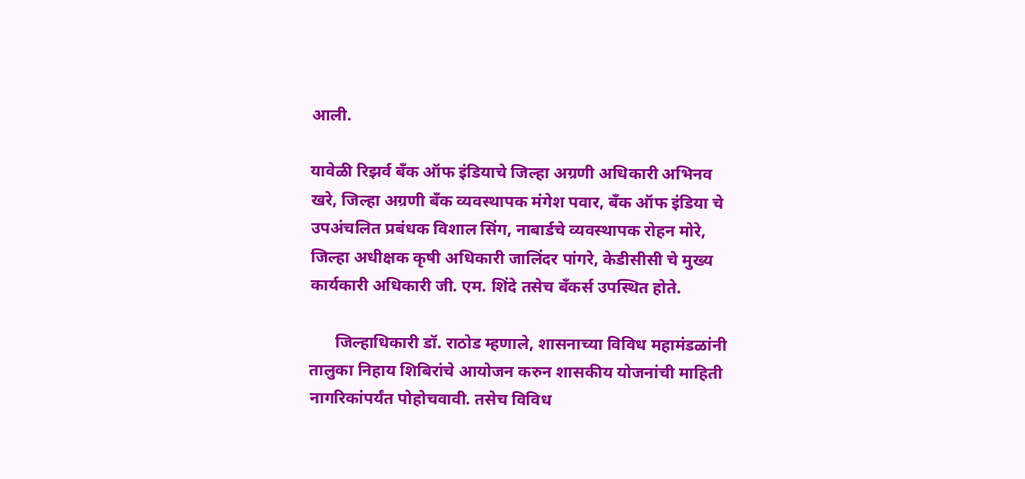आली.

यावेळी रिझर्व बँक ऑफ इंडियाचे जिल्हा अग्रणी अधिकारी अभिनव खरे, जिल्हा अग्रणी बँक व्यवस्थापक मंगेश पवार, बँक ऑफ इंडिया चे उपअंचलित प्रबंधक विशाल सिंग, नाबार्डचे व्यवस्थापक रोहन मोरे, जिल्हा अधीक्षक कृषी अधिकारी जालिंदर पांगरे, केडीसीसी चे मुख्य कार्यकारी अधिकारी जी. एम. शिंदे तसेच बँकर्स उपस्थित होते.

      जिल्हाधिकारी डॉ. राठोड म्हणाले, शासनाच्या विविध महामंडळांनी तालुका निहाय शिबिरांचे आयोजन करुन शासकीय योजनांची माहिती नागरिकांपर्यंत पोहोचवावी. तसेच विविध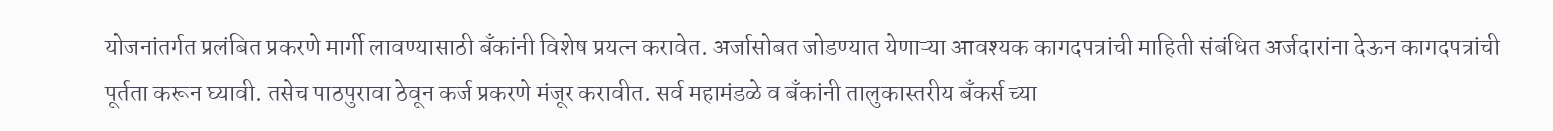योजनांतर्गत प्रलंबित प्रकरणे मार्गी लावण्यासाठी बँकांनी विशेष प्रयत्न करावेत. अर्जासोबत जोडण्यात येणाऱ्या आवश्यक कागदपत्रांची माहिती संबंधित अर्जदारांना देऊन कागदपत्रांची पूर्तता करून घ्यावी. तसेच पाठपुरावा ठेवून कर्ज प्रकरणे मंजूर करावीत. सर्व महामंडळे व बँकांनी तालुकास्तरीय बँकर्स च्या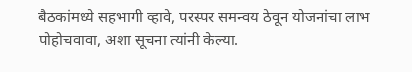बैठकांमध्ये सहभागी व्हावे, परस्पर समन्वय ठेवून योजनांचा लाभ पोहोचवावा, अशा सूचना त्यांनी केल्या.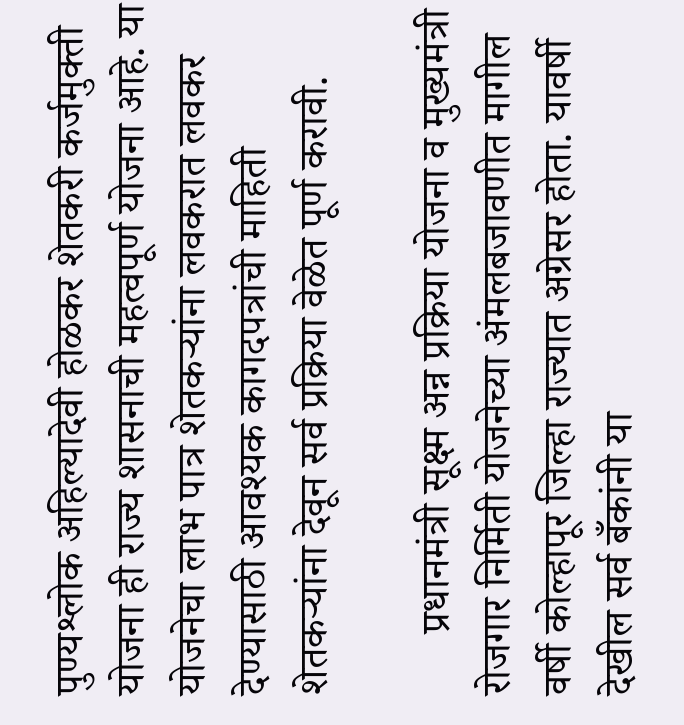पुण्यश्लोक अहिल्यादेवी होळकर शेतकरी कर्जमुक्ती योजना ही राज्य शासनाची महत्वपूर्ण योजना आहे. या योजनेचा लाभ पात्र शेतकऱ्यांना लवकरात लवकर देण्यासाठी आवश्यक कागदपत्रांची माहिती शेतकऱ्यांना देवून सर्व प्रक्रिया वेळेत पूर्ण करावी.

      प्रधानमंत्री सूक्ष्म अन्न प्रक्रिया योजना व मुख्यमंत्री रोजगार निर्मिती योजनेच्या अंमलबजावणीत मागील वर्षी कोल्हापूर जिल्हा राज्यात अग्रेसर होता. यावर्षी देखील सर्व बँकांनी या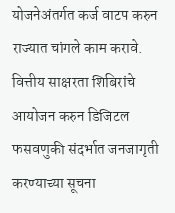योजनेअंतर्गत कर्ज वाटप करुन राज्यात चांगले काम करावे. वित्तीय साक्षरता शिबिरांचे आयोजन करुन डिजिटल फसवणुकी संदर्भात जनजागृती करण्याच्या सूचना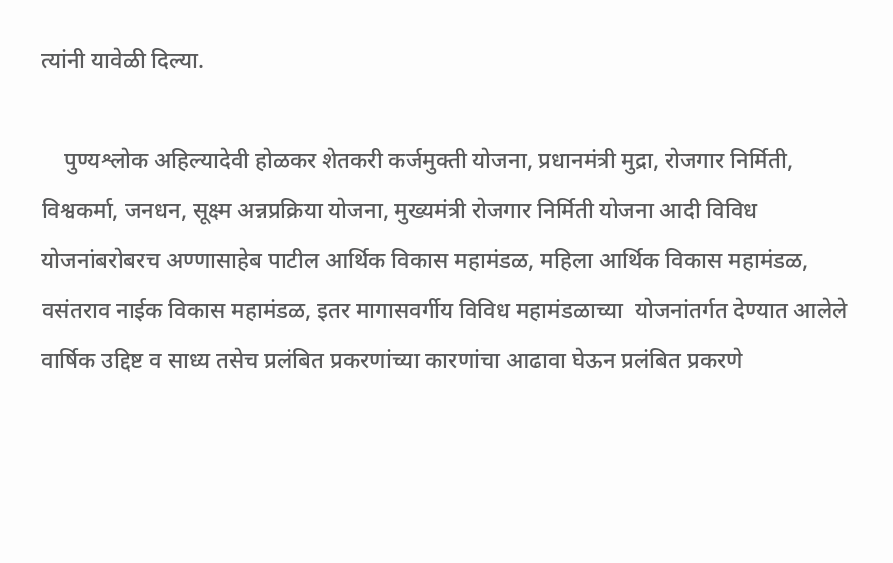त्यांनी यावेळी दिल्या.

    पुण्यश्लोक अहिल्यादेवी होळकर शेतकरी कर्जमुक्ती योजना, प्रधानमंत्री मुद्रा, रोजगार निर्मिती, विश्वकर्मा, जनधन, सूक्ष्म अन्नप्रक्रिया योजना, मुख्यमंत्री रोजगार निर्मिती योजना आदी विविध योजनांबरोबरच अण्णासाहेब पाटील आर्थिक विकास महामंडळ, महिला आर्थिक विकास महामंडळ, वसंतराव नाईक विकास महामंडळ, इतर मागासवर्गीय विविध महामंडळाच्या  योजनांतर्गत देण्यात आलेले वार्षिक उद्दिष्ट व साध्य तसेच प्रलंबित प्रकरणांच्या कारणांचा आढावा घेऊन प्रलंबित प्रकरणे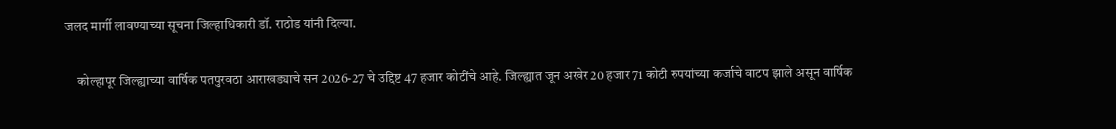जलद मार्गी लावण्याच्या सूचना जिल्हाधिकारी डॉ. राठोड यांनी दिल्या.

     कोल्हापूर जिल्ह्याच्या वार्षिक पतपुरवठा आराखड्याचे सन 2026-27 चे उद्दिष्ट 47 हजार कोटींचे आहे. जिल्ह्यात जून अखेर 20 हजार 71 कोटी रुपयांच्या कर्जाचे वाटप झाले असून वार्षिक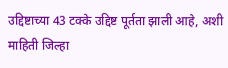उद्दिष्टाच्या 43 टक्के उद्दिष्ट पूर्तता झाली आहे, अशी माहिती जिल्हा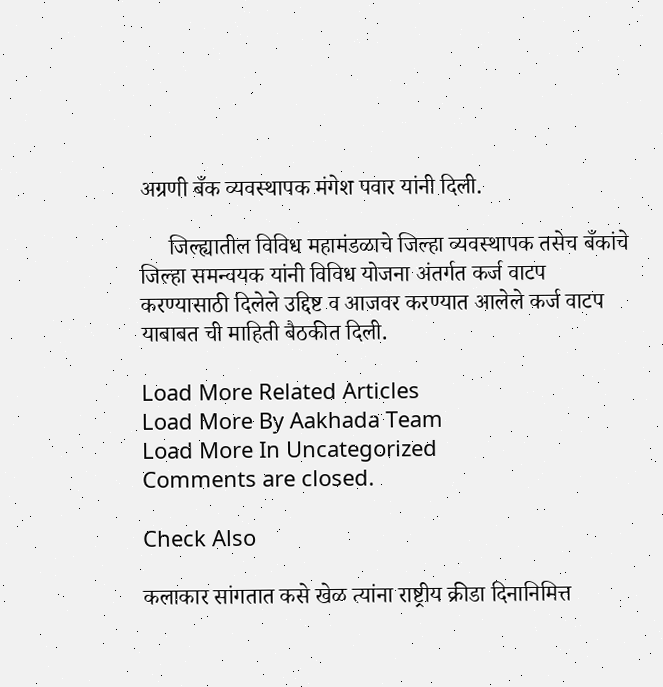अग्रणी बँक व्यवस्थापक मंगेश पवार यांनी दिली.

     जिल्ह्यातील विविध महामंडळाचे जिल्हा व्यवस्थापक तसेच बँकांचे जिल्हा समन्वयक यांनी विविध योजना अंतर्गत कर्ज वाटप करण्यासाठी दिलेले उद्दिष्ट व आजवर करण्यात आलेले कर्ज वाटप याबाबत ची माहिती बैठकीत दिली.

Load More Related Articles
Load More By Aakhada Team
Load More In Uncategorized
Comments are closed.

Check Also

कलाकार सांगतात कसे खेळ त्यांना राष्ट्रीय क्रीडा दिनानिमित्त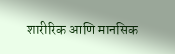शारीरिक आणि मानसिक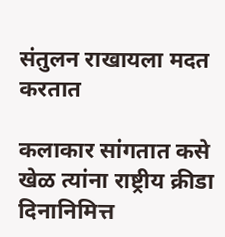संतुलन राखायला मदत करतात

कलाकार सांगतात कसे खेळ त्यांना राष्ट्रीय क्रीडा दिनानिमित्त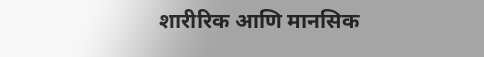शारीरिक आणि मानसिक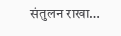संतुलन राखा…